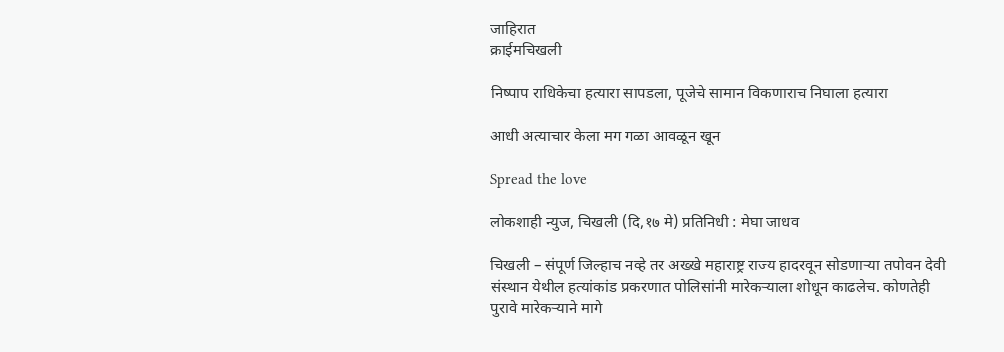जाहिरात
क्राईमचिखली

निष्पाप राधिकेचा हत्यारा सापडला, पूजेचे सामान विकणाराच निघाला हत्यारा

आधी अत्याचार केला मग गळा आवळून खून

Spread the love

लोकशाही न्युज, चिखली (दि,१७ मे) प्रतिनिधी : मेघा जाधव

चिखली – संपूर्ण जिल्हाच नव्हे तर अख्खे महाराष्ट्र राज्य हादरवून सोडणाऱ्या तपोवन देवी संस्थान येथील हत्यांकांड प्रकरणात पोलिसांनी मारेकऱ्याला शोधून काढलेच. कोणतेही पुरावे मारेकऱ्याने मागे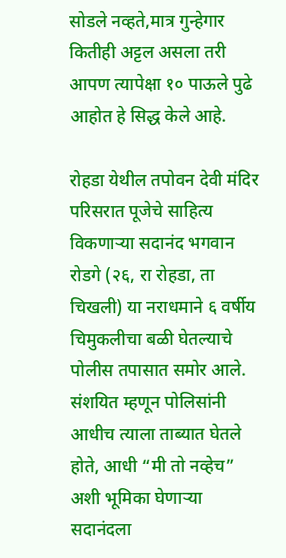सोडले नव्हते,मात्र गुन्हेगार कितीही अट्टल असला तरी आपण त्यापेक्षा १० पाऊले पुढे आहोत हे सिद्ध केले आहे.

रोहडा येथील तपोवन देवी मंदिर परिसरात पूजेचे साहित्य विकणाऱ्या सदानंद भगवान रोडगे (२६, रा रोहडा, ता चिखली) या नराधमाने ६ वर्षीय चिमुकलीचा बळी घेतल्याचे पोलीस तपासात समोर आले. संशयित म्हणून पोलिसांनी आधीच त्याला ताब्यात घेतले होते, आधी “मी तो नव्हेच” अशी भूमिका घेणाऱ्या सदानंदला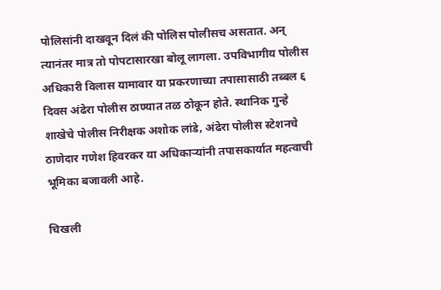पोलिसांनी दाखवून दिलं की पोलिस पोलीसच असतात. अन् त्यानंतर मात्र तो पोपटासारखा बोलू लागला. उपविभागीय पोलीस अधिकारी विलास यामावार या प्रकरणाच्या तपासासाठी तब्बल ६ दिवस अंढेरा पोलीस ठाण्यात तळ ठोकून होते. स्थानिक गुन्हे शाखेचे पोलीस निरीक्षक अशोक लांडे, अंढेरा पोलीस स्टेशनचे ठाणेदार गणेश हिवरकर या अधिकाऱ्यांनी तपासकार्यात महत्वाची भूमिका बजावली आहे.

चिखली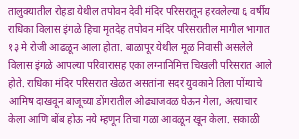तालुक्यातील रोहडा येथील तपोवन देवी मंदिर परिसरातून हरवलेल्या ६ वर्षीय राधिका विलास इंगळे हिचा मृतदेह तपोवन मंदिर परिसरातील मागील भागात १३ मे रोजी आढळून आला होता. बाळापूर येथील मूळ निवासी असलेले विलास इंगळे आपल्या परिवारासह एका लग्नानिमित्त चिखली परिसरात आले होते. राधिका मंदिर परिसरात खेळत असतांना सदर युवकाने तिला पोंग्याचे आमिष दाखवून बाजूच्या डोंगरातील ओढ्याजवळ घेऊन गेला, अत्याचार केला आणि बोंब होऊ नये म्हणून तिचा गळा आवळून खून केला. सकाळी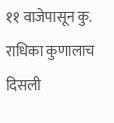११ वाजेपासून कु. राधिका कुणालाच दिसली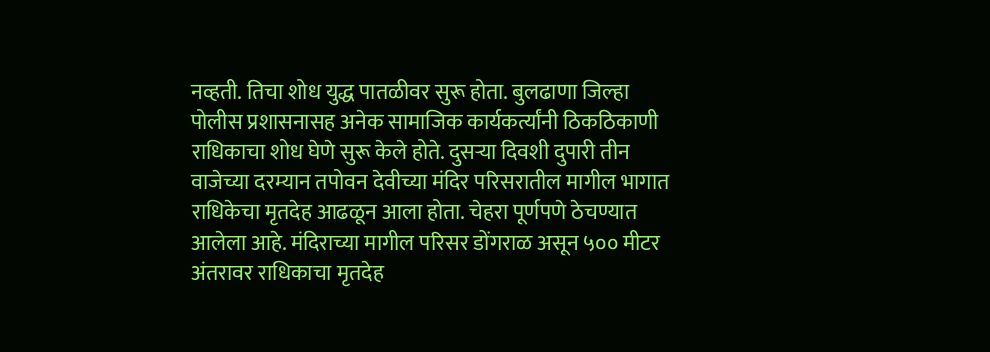नव्हती. तिचा शोध युद्ध पातळीवर सुरू होता. बुलढाणा जिल्हा पोलीस प्रशासनासह अनेक सामाजिक कार्यकर्त्यांनी ठिकठिकाणी राधिकाचा शोध घेणे सुरू केले होते. दुसऱ्या दिवशी दुपारी तीन वाजेच्या दरम्यान तपोवन देवीच्या मंदिर परिसरातील मागील भागात राधिकेचा मृतदेह आढळून आला होता. चेहरा पूर्णपणे ठेचण्यात आलेला आहे. मंदिराच्या मागील परिसर डोंगराळ असून ५०० मीटर अंतरावर राधिकाचा मृतदेह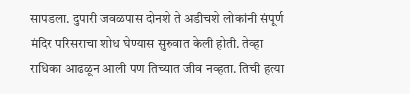सापडला. दुपारी जवळपास दोनशे ते अडीचशे लोकांनी संपूर्ण मंदिर परिसराचा शोध घेण्यास सुरुवात केली होती. तेव्हा राधिका आढळून आली पण तिच्यात जीव नव्हता. तिची हत्या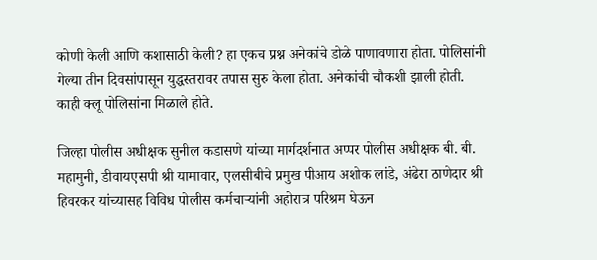कोणी केली आणि कशासाठी केली? हा एकच प्रश्न अनेकांचे डोळे पाणावणारा होता. पोलिसांनी गेल्या तीन दिवसांपासून युद्धस्तरावर तपास सुरु केला होता. अनेकांची चौकशी झाली होती. काही क्लू पोलिसांना मिळाले होते.

जिल्हा पोलीस अधीक्षक सुनील कडासणे यांच्या मार्गदर्शनात अप्पर पोलीस अधीक्षक बी. बी. महामुनी, डीवायएसपी श्री यामावार, एलसीबीचे प्रमुख पीआय अशोक लांडे, अंढेरा ठाणेदार श्री हिवरकर यांच्यासह विविध पोलीस कर्मचाऱ्यांनी अहोरात्र परिश्रम घेऊन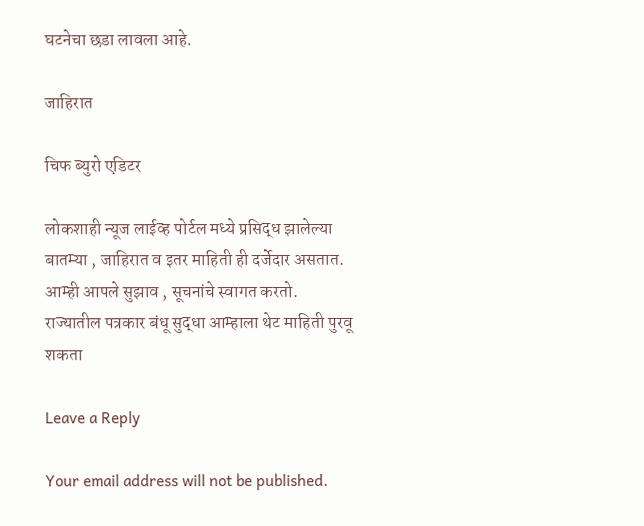घटनेचा छडा लावला आहे.

जाहिरात

चिफ ब्युरो एडिटर

लोकशाही न्यूज लाईव्ह पोर्टल मध्ये प्रसिद्ध झालेल्या बातम्या , जाहिरात व इतर माहिती ही दर्जेदार असतात. आम्ही आपले सुझाव , सूचनांचे स्वागत करतो. राज्यातील पत्रकार बंधू सुद्धा आम्हाला थेट माहिती पुरवू शकता

Leave a Reply

Your email address will not be published.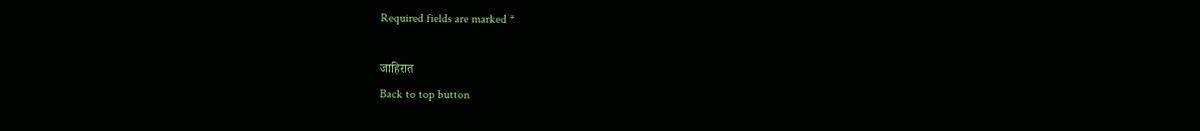Required fields are marked *

जाहिरात
Back to top button